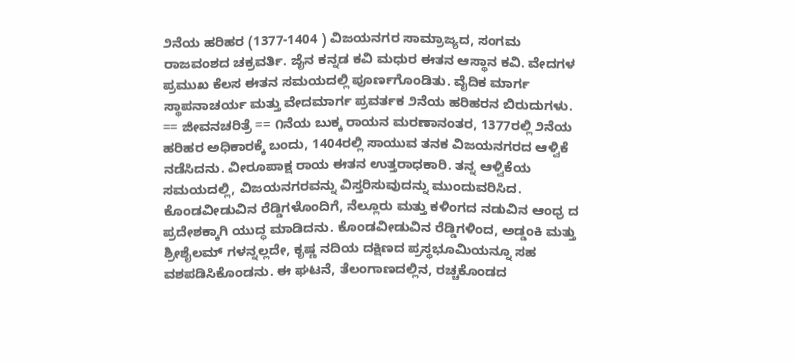೨ನೆಯ ಹರಿಹರ (1377-1404 ) ವಿಜಯನಗರ ಸಾಮ್ರಾಜ್ಯದ, ಸಂಗಮ ರಾಜವಂಶದ ಚಕ್ರವರ್ತಿ. ಜೈನ ಕನ್ನಡ ಕವಿ ಮಧುರ ಈತನ ಆಸ್ಥಾನ ಕವಿ. ವೇದಗಳ ಪ್ರಮುಖ ಕೆಲಸ ಈತನ ಸಮಯದಲ್ಲಿ ಪೂರ್ಣಗೊಂಡಿತು. ವೈದಿಕ ಮಾರ್ಗ ಸ್ಥಾಪನಾಚರ್ಯ ಮತ್ತು ವೇದಮಾರ್ಗ ಪ್ರವರ್ತಕ ೨ನೆಯ ಹರಿಹರನ ಬಿರುದುಗಳು. == ಜೀವನಚರಿತ್ರೆ == ೧ನೆಯ ಬುಕ್ಕ ರಾಯನ ಮರಣಾನಂತರ, 1377ರಲ್ಲಿ ೨ನೆಯ ಹರಿಹರ ಅಧಿಕಾರಕ್ಕೆ ಬಂದು, 1404ರಲ್ಲಿ ಸಾಯುವ ತನಕ ವಿಜಯನಗರದ ಆಳ್ವಿಕೆ ನಡೆಸಿದನು. ವೀರೂಪಾಕ್ಷ ರಾಯ ಈತನ ಉತ್ತರಾಧಕಾರಿ. ತನ್ನ ಆಳ್ವಿಕೆಯ ಸಮಯದಲ್ಲಿ, ವಿಜಯನಗರವನ್ನು ವಿಸ್ತರಿಸುವುದನ್ನು ಮುಂದುವರಿಸಿದ. ಕೊಂಡವೀಡುವಿನ ರೆಡ್ಡಿಗಳೊಂದಿಗೆ, ನೆಲ್ಲೂರು ಮತ್ತು ಕಳಿಂಗದ ನಡುವಿನ ಆಂಧ್ರ ದ ಪ್ರದೇಶಕ್ಕಾಗಿ ಯುದ್ಧ ಮಾಡಿದನು. ಕೊಂಡವೀಡುವಿನ ರೆಡ್ಡಿಗಳಿಂದ, ಅಡ್ಡಂಕಿ ಮತ್ತು ಶ್ರೀಶೈಲಮ್ ಗಳನ್ನಲ್ಲದೇ, ಕೃಷ್ಣ ನದಿಯ ದಕ್ಷಿಣದ ಪ್ರಸ್ಥಭೂಮಿಯನ್ನೂ ಸಹ ವಶಪಡಿಸಿಕೊಂಡನು. ಈ ಘಟನೆ, ತೆಲಂಗಾಣದಲ್ಲಿನ, ರಚ್ಚಕೊಂಡದ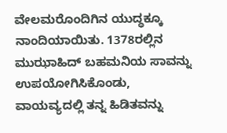ವೇಲಮರೊಂದಿಗಿನ ಯುದ್ಧಕ್ಕೂ ನಾಂದಿಯಾಯಿತು. 1378ರಲ್ಲಿನ ಮುಝಾಹಿದ್ ಬಹಮನಿಯ ಸಾವನ್ನು ಉಪಯೋಗಿಸಿಕೊಂಡು, ವಾಯವ್ಯದಲ್ಲಿ ತನ್ನ ಹಿಡಿತವನ್ನು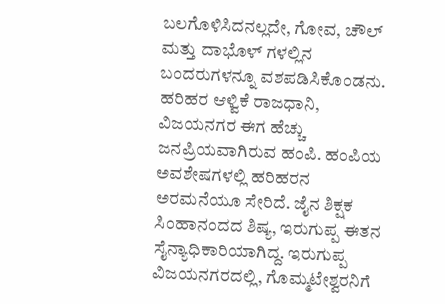ಬಲಗೊಳಿಸಿದನಲ್ಲದೇ, ಗೋವ, ಚೌಲ್ ಮತ್ತು ದಾಭೊಳ್ ಗಳಲ್ಲಿನ ಬಂದರುಗಳನ್ನೂ ವಶಪಡಿಸಿಕೊಂಡನು. ಹರಿಹರ ಆಳ್ವಿಕೆ ರಾಜಧಾನಿ, ವಿಜಯನಗರ ಈಗ ಹೆಚ್ಚು ಜನಪ್ರಿಯವಾಗಿರುವ ಹಂಪಿ. ಹಂಪಿಯ ಅವಶೇಷಗಳಲ್ಲಿ ಹರಿಹರನ ಅರಮನೆಯೂ ಸೇರಿದೆ. ಜೈನ ಶಿಕ್ಷಕ ಸಿಂಹಾನಂದದ ಶಿಷ್ಯ, ಇರುಗುಪ್ಪ ಈತನ ಸೈನ್ಯಾಧಿಕಾರಿಯಾಗಿದ್ದ. ಇರುಗುಪ್ಪ ವಿಜಯನಗರದಲ್ಲಿ, ಗೊಮ್ಮಟೇಶ್ವರನಿಗೆ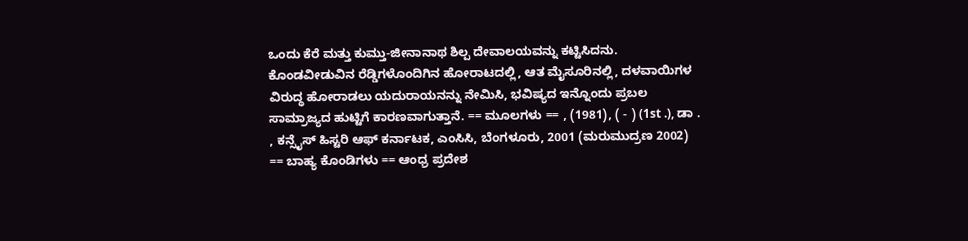ಒಂದು ಕೆರೆ ಮತ್ತು ಕುಮ್ತು-ಜೀನಾನಾಥ ಶಿಲ್ಪ ದೇವಾಲಯವನ್ನು ಕಟ್ಟಿಸಿದನು. ಕೊಂಡವೀಡುವಿನ ರೆಡ್ಡಿಗಳೊಂದಿಗಿನ ಹೋರಾಟದಲ್ಲಿ, ಆತ ಮೈಸೂರಿನಲ್ಲಿ, ದಳವಾಯಿಗಳ ವಿರುದ್ಧ ಹೋರಾಡಲು ಯದುರಾಯನನ್ನು ನೇಮಿಸಿ, ಭವಿಷ್ಯದ ಇನ್ನೊಂದು ಪ್ರಬಲ ಸಾಮ್ರಾಜ್ಯದ ಹುಟ್ಟಿಗೆ ಕಾರಣವಾಗುತ್ತಾನೆ. == ಮೂಲಗಳು == , (1981), ( - ) (1st .), ಡಾ . , ಕನ್ಸೈಸ್ ಹಿಸ್ಟರಿ ಆಫ್ ಕರ್ನಾಟಕ, ಎಂಸಿಸಿ, ಬೆಂಗಳೂರು, 2001 (ಮರುಮುದ್ರಣ 2002) == ಬಾಹ್ಯ ಕೊಂಡಿಗಳು == ಆಂಧ್ರ ಪ್ರದೇಶ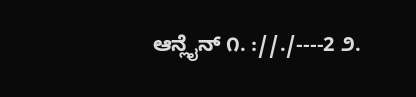ಆನ್ಲೈನ್ ೧. ://./----2 ೨.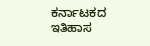ಕರ್ನಾಟಕದ ಇತಿಹಾಸ